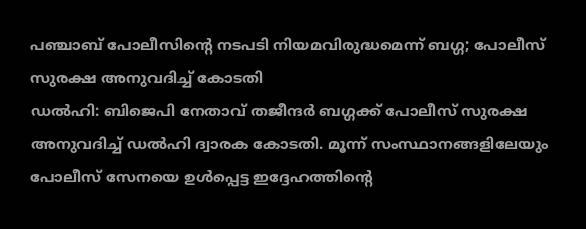പഞ്ചാബ് പോലീസിന്റെ നടപടി നിയമവിരുദ്ധമെന്ന് ബഗ്ഗ; പോലീസ് സുരക്ഷ അനുവദിച്ച് കോടതി
ഡൽഹി: ബിജെപി നേതാവ് തജീന്ദർ ബഗ്ഗക്ക് പോലീസ് സുരക്ഷ അനുവദിച്ച് ഡൽഹി ദ്വാരക കോടതി. മൂന്ന് സംസ്ഥാനങ്ങളിലേയും പോലീസ് സേനയെ ഉൾപ്പെട്ട ഇദ്ദേഹത്തിന്റെ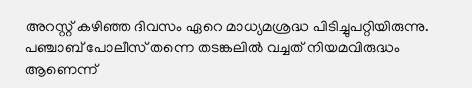അറസ്റ്റ് കഴിഞ്ഞ ദിവസം ഏറെ മാധ്യമശ്രദ്ധ പിടിച്ചുപറ്റിയിരുന്നു. പഞ്ചാബ് പോലീസ് തന്നെ തടങ്കലിൽ വച്ചത് നിയമവിരുദ്ധം ആണെന്ന്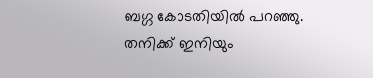ബഗ്ഗ കോടതിയിൽ പറഞ്ഞു. തനിക്ക് ഇനിയും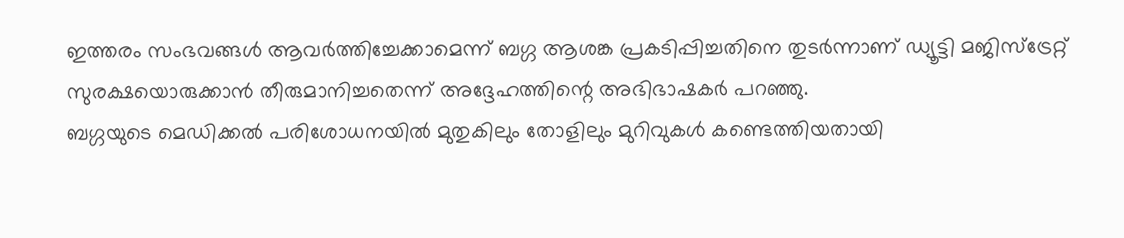ഇത്തരം സംഭവങ്ങൾ ആവർത്തിച്ചേക്കാമെന്ന് ബഗ്ഗ ആശങ്ക പ്രകടിപ്പിച്ചതിനെ തുടർന്നാണ് ഡ്യൂട്ടി മജിസ്ട്രേറ്റ് സുരക്ഷയൊരുക്കാൻ തീരുമാനിച്ചതെന്ന് അദ്ദേഹത്തിന്റെ അഭിഭാഷകർ പറഞ്ഞു.
ബഗ്ഗയുടെ മെഡിക്കൽ പരിശോധനയിൽ മുതുകിലും തോളിലും മുറിവുകൾ കണ്ടെത്തിയതായി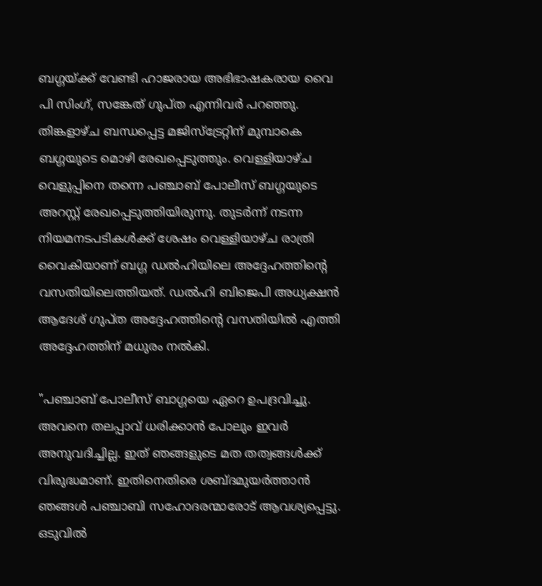ബഗ്ഗയ്ക്ക് വേണ്ടി ഹാജരായ അഭിഭാഷകരായ വൈ പി സിംഗ്, സങ്കേത് ഗുപ്ത എന്നിവർ പറഞ്ഞു. തിങ്കളാഴ്ച ബന്ധപ്പെട്ട മജിസ്ട്രേറ്റിന് മുമ്പാകെ ബഗ്ഗയുടെ മൊഴി രേഖപ്പെടുത്തും. വെള്ളിയാഴ്ച വെളുപ്പിനെ തന്നെ പഞ്ചാബ് പോലീസ് ബഗ്ഗയുടെ അറസ്റ്റ് രേഖപ്പെടുത്തിയിരുന്നു. തുടർന്ന് നടന്ന നിയമനടപടികൾക്ക് ശേഷം വെള്ളിയാഴ്ച രാത്രി വൈകിയാണ് ബഗ്ഗ ഡൽഹിയിലെ അദ്ദേഹത്തിന്റെ വസതിയിലെത്തിയത്. ഡൽഹി ബിജെപി അധ്യക്ഷൻ ആദേശ് ഗുപ്ത അദ്ദേഹത്തിന്റെ വസതിയിൽ എത്തി അദ്ദേഹത്തിന് മധുരം നൽകി.

"പഞ്ചാബ് പോലീസ് ബാഗ്ഗയെ ഏറെ ഉപദ്രവിച്ചു. അവനെ തലപ്പാവ് ധരിക്കാൻ പോലും ഇവർ അനുവദിച്ചില്ല. ഇത് ഞങ്ങളുടെ മത തത്വങ്ങൾക്ക് വിരുദ്ധമാണ്. ഇതിനെതിരെ ശബ്ദമുയർത്താൻ ഞങ്ങൾ പഞ്ചാബി സഹോദരന്മാരോട് ആവശ്യപ്പെട്ടു. ഒടുവിൽ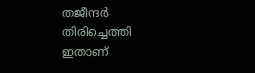തജീന്ദർ തിരിച്ചെത്തി ഇതാണ്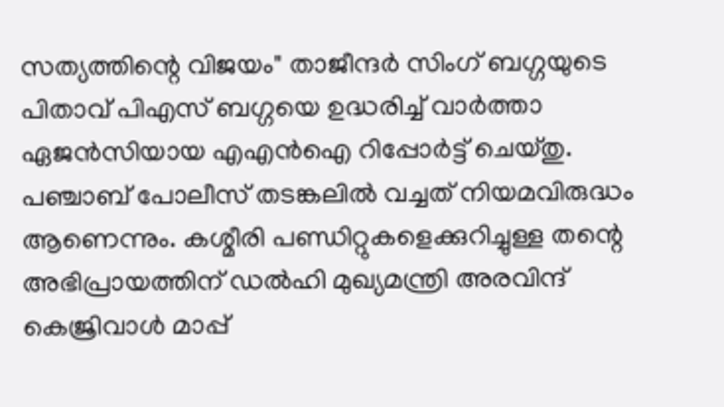സത്യത്തിന്റെ വിജയം" താജീന്ദർ സിംഗ് ബഗ്ഗയുടെ പിതാവ് പിഎസ് ബഗ്ഗയെ ഉദ്ധരിച്ച് വാർത്താ ഏജൻസിയായ എഎൻഐ റിപ്പോർട്ട് ചെയ്തു. പഞ്ചാബ് പോലീസ് തടങ്കലിൽ വച്ചത് നിയമവിരുദ്ധം ആണെന്നും. കശ്മീരി പണ്ഡിറ്റുകളെക്കുറിച്ചുള്ള തന്റെ അഭിപ്രായത്തിന് ഡൽഹി മുഖ്യമന്ത്രി അരവിന്ദ് കെജ്രിവാൾ മാപ്പ്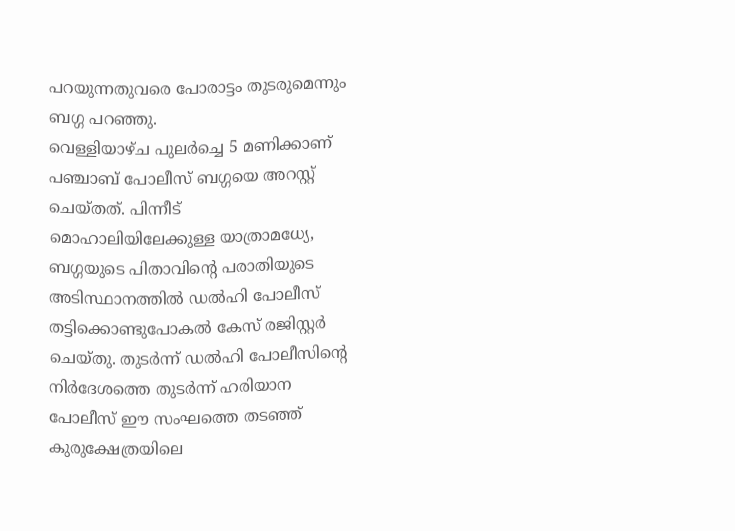പറയുന്നതുവരെ പോരാട്ടം തുടരുമെന്നും ബഗ്ഗ പറഞ്ഞു.
വെള്ളിയാഴ്ച പുലർച്ചെ 5 മണിക്കാണ് പഞ്ചാബ് പോലീസ് ബഗ്ഗയെ അറസ്റ്റ് ചെയ്തത്. പിന്നീട് മൊഹാലിയിലേക്കുള്ള യാത്രാമധ്യേ, ബഗ്ഗയുടെ പിതാവിന്റെ പരാതിയുടെ അടിസ്ഥാനത്തിൽ ഡൽഹി പോലീസ് തട്ടിക്കൊണ്ടുപോകൽ കേസ് രജിസ്റ്റർ ചെയ്തു. തുടർന്ന് ഡൽഹി പോലീസിന്റെ നിർദേശത്തെ തുടർന്ന് ഹരിയാന പോലീസ് ഈ സംഘത്തെ തടഞ്ഞ് കുരുക്ഷേത്രയിലെ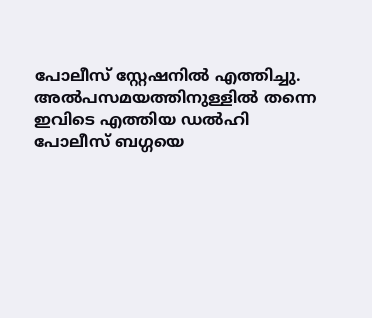പോലീസ് സ്റ്റേഷനിൽ എത്തിച്ചു. അൽപസമയത്തിനുള്ളിൽ തന്നെ ഇവിടെ എത്തിയ ഡൽഹി പോലീസ് ബഗ്ഗയെ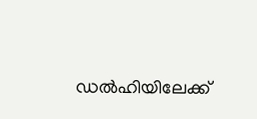ഡൽഹിയിലേക്ക്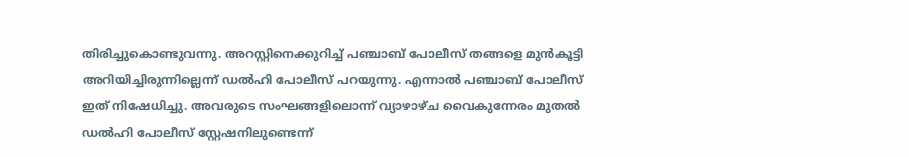തിരിച്ചുകൊണ്ടുവന്നു. അറസ്റ്റിനെക്കുറിച്ച് പഞ്ചാബ് പോലീസ് തങ്ങളെ മുൻകൂട്ടി അറിയിച്ചിരുന്നില്ലെന്ന് ഡൽഹി പോലീസ് പറയുന്നു. എന്നാൽ പഞ്ചാബ് പോലീസ് ഇത് നിഷേധിച്ചു. അവരുടെ സംഘങ്ങളിലൊന്ന് വ്യാഴാഴ്ച വൈകുന്നേരം മുതൽ ഡൽഹി പോലീസ് സ്റ്റേഷനിലുണ്ടെന്ന്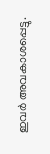ഇവർ അവകാശപ്പെട്ടു.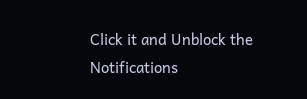Click it and Unblock the Notifications